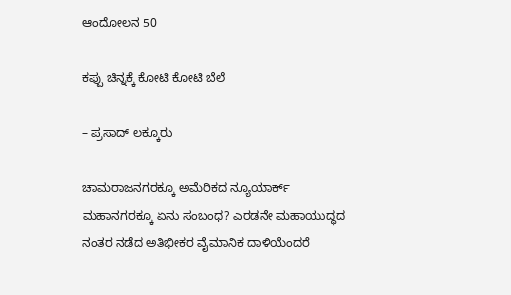ಆಂದೋಲನ 50

ಕಪ್ಪು ಚಿನ್ನಕ್ಕೆ ಕೋಟಿ ಕೋಟಿ ಬೆಲೆ

– ಪ್ರಸಾದ್ ಲಕ್ಕೂರು

ಚಾಮರಾಜನಗರಕ್ಕೂ ಅಮೆರಿಕದ ನ್ಯೂಯಾರ್ಕ್ ಮಹಾನಗರಕ್ಕೂ ಏನು ಸಂಬಂಧ? ಎರಡನೇ ಮಹಾಯುದ್ಧದ ನಂತರ ನಡೆದ ಅತಿಭೀಕರ ವೈಮಾನಿಕ ದಾಳಿಯೆಂದರೆ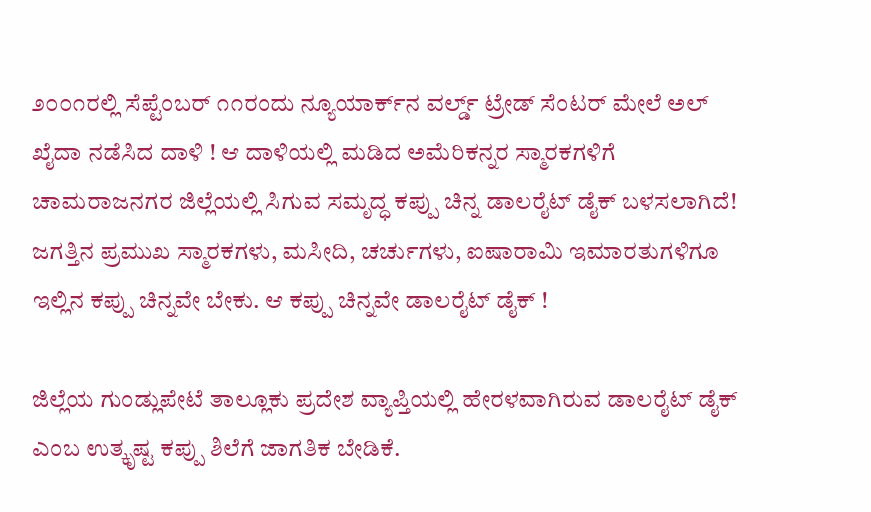೨೦೦೧ರಲ್ಲಿ ಸೆಪ್ಟೆಂಬರ್ ೧೧ರಂದು ನ್ಯೂಯಾರ್ಕ್‌ನ ವರ್ಲ್ಡ್ ಟ್ರೇಡ್ ಸೆಂಟರ್ ಮೇಲೆ ಅಲ್ ಖೈದಾ ನಡೆಸಿದ ದಾಳಿ ! ಆ ದಾಳಿಯಲ್ಲಿ ಮಡಿದ ಅಮೆರಿಕನ್ನರ ಸ್ಮಾರಕಗಳಿಗೆ ಚಾಮರಾಜನಗರ ಜಿಲ್ಲೆಯಲ್ಲಿ ಸಿಗುವ ಸಮೃದ್ಧ ಕಪ್ಪು ಚಿನ್ನ ಡಾಲರೈಟ್ ಡೈಕ್ ಬಳಸಲಾಗಿದೆ! ಜಗತ್ತಿನ ಪ್ರಮುಖ ಸ್ಮಾರಕಗಳು, ಮಸೀದಿ, ಚರ್ಚುಗಳು, ಐಷಾರಾಮಿ ಇಮಾರತುಗಳಿಗೂ ಇಲ್ಲಿನ ಕಪ್ಪು ಚಿನ್ನವೇ ಬೇಕು. ಆ ಕಪ್ಪು ಚಿನ್ನವೇ ಡಾಲರೈಟ್ ಡೈಕ್ !

ಜಿಲ್ಲೆಯ ಗುಂಡ್ಲುಪೇಟೆ ತಾಲ್ಲೂಕು ಪ್ರದೇಶ ವ್ಯಾಪ್ತಿಯಲ್ಲಿ ಹೇರಳವಾಗಿರುವ ಡಾಲರೈಟ್ ಡೈಕ್ ಎಂಬ ಉತ್ಕೃಷ್ಟ ಕಪ್ಪು ಶಿಲೆಗೆ ಜಾಗತಿಕ ಬೇಡಿಕೆ.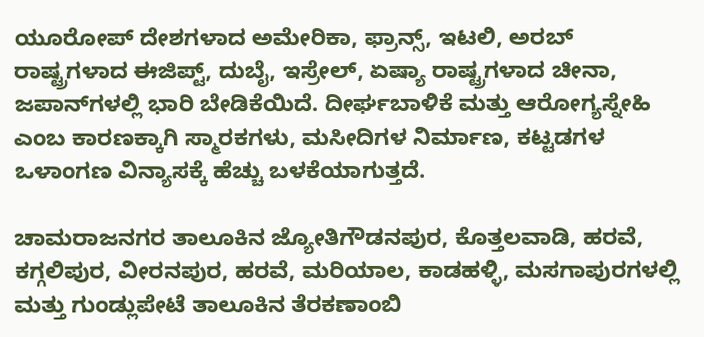ಯೂರೋಪ್ ದೇಶಗಳಾದ ಅಮೇರಿಕಾ, ಫ್ರಾನ್ಸ್, ಇಟಲಿ, ಅರಬ್ ರಾಷ್ಟ್ರಗಳಾದ ಈಜಿಪ್ಟ್, ದುಬೈ, ಇಸ್ರೇಲ್, ಏಷ್ಯಾ ರಾಷ್ಟ್ರಗಳಾದ ಚೀನಾ, ಜಪಾನ್‌ಗಳಲ್ಲಿ ಭಾರಿ ಬೇಡಿಕೆಯಿದೆ. ದೀರ್ಘಬಾಳಿಕೆ ಮತ್ತು ಆರೋಗ್ಯಸ್ನೇಹಿ ಎಂಬ ಕಾರಣಕ್ಕಾಗಿ ಸ್ಮಾರಕಗಳು, ಮಸೀದಿಗಳ ನಿರ್ಮಾಣ, ಕಟ್ಟಡಗಳ ಒಳಾಂಗಣ ವಿನ್ಯಾಸಕ್ಕೆ ಹೆಚ್ಚು ಬಳಕೆಯಾಗುತ್ತದೆ.

ಚಾಮರಾಜನಗರ ತಾಲೂಕಿನ ಜ್ಯೋತಿಗೌಡನಪುರ, ಕೊತ್ತಲವಾಡಿ, ಹರವೆ, ಕಗ್ಗಲಿಪುರ, ವೀರನಪುರ, ಹರವೆ, ಮರಿಯಾಲ, ಕಾಡಹಳ್ಳಿ, ಮಸಗಾಪುರಗಳಲ್ಲಿ ಮತ್ತು ಗುಂಡ್ಲುಪೇಟೆ ತಾಲೂಕಿನ ತೆರಕಣಾಂಬಿ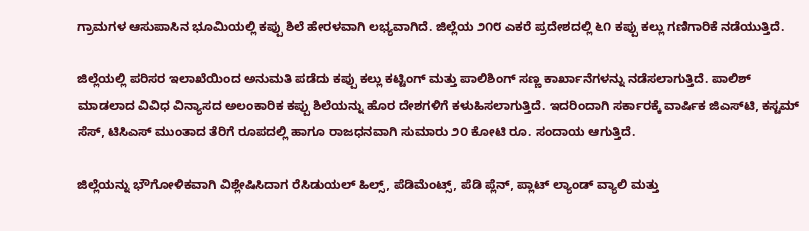ಗ್ರಾಮಗಳ ಆಸುಪಾಸಿನ ಭೂಮಿಯಲ್ಲಿ ಕಪ್ಪು ಶಿಲೆ ಹೇರಳವಾಗಿ ಲಭ್ಯವಾಗಿದೆ. ಜಿಲ್ಲೆಯ ೨೧೮ ಎಕರೆ ಪ್ರದೇಶದಲ್ಲಿ ೬೧ ಕಪ್ಪು ಕಲ್ಲು ಗಣಿಗಾರಿಕೆ ನಡೆಯುತ್ತಿದೆ.

ಜಿಲ್ಲೆಯಲ್ಲಿ ಪರಿಸರ ಇಲಾಖೆಯಿಂದ ಅನುಮತಿ ಪಡೆದು ಕಪ್ಪು ಕಲ್ಲು ಕಟ್ಟಿಂಗ್ ಮತ್ತು ಪಾಲಿಶಿಂಗ್ ಸಣ್ಣ ಕಾರ್ಖಾನೆಗಳನ್ನು ನಡೆಸಲಾಗುತ್ತಿದೆ. ಪಾಲಿಶ್ ಮಾಡಲಾದ ವಿವಿಧ ವಿನ್ಯಾಸದ ಅಲಂಕಾರಿಕ ಕಪ್ಪು ಶಿಲೆಯನ್ನು ಹೊರ ದೇಶಗಳಿಗೆ ಕಳುಹಿಸಲಾಗುತ್ತಿದೆ. ಇದರಿಂದಾಗಿ ಸರ್ಕಾರಕ್ಕೆ ವಾರ್ಷಿಕ ಜಿಎಸ್‌ಟಿ, ಕಸ್ಟಮ್ ಸೆಸ್, ಟಿಸಿಎಸ್ ಮುಂತಾದ ತೆರಿಗೆ ರೂಪದಲ್ಲಿ ಹಾಗೂ ರಾಜಧನವಾಗಿ ಸುಮಾರು ೨೦ ಕೋಟಿ ರೂ. ಸಂದಾಯ ಆಗುತ್ತಿದೆ.

ಜಿಲ್ಲೆಯನ್ನು ಭೌಗೋಳಿಕವಾಗಿ ವಿಶ್ಲೇಷಿಸಿದಾಗ ರೆಸಿಡುಯಲ್ ಹಿಲ್ಸ್, ಪೆಡಿಮೆಂಟ್ಸ್, ಪೆಡಿ ಪ್ಲೆನ್, ಪ್ಲಾಟ್ ಲ್ಯಾಂಡ್ ವ್ಯಾಲಿ ಮತ್ತು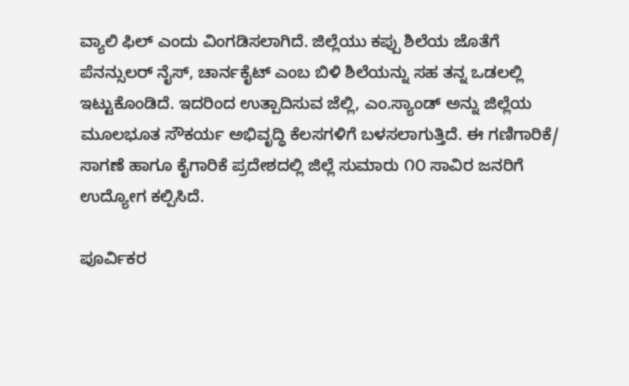ವ್ಯಾಲಿ ಫಿಲ್ ಎಂದು ವಿಂಗಡಿಸಲಾಗಿದೆ. ಜಿಲ್ಲೆಯು ಕಪ್ಪು ಶಿಲೆಯ ಜೊತೆಗೆ ಪೆನನ್ಸುಲರ್ ನೈಸ್, ಚಾರ್ನಕೈಟ್ ಎಂಬ ಬಿಳಿ ಶಿಲೆಯನ್ನು ಸಹ ತನ್ನ ಒಡಲಲ್ಲಿ ಇಟ್ಟುಕೊಂಡಿದೆ. ಇದರಿಂದ ಉತ್ಪಾದಿಸುವ ಜೆಲ್ಲಿ, ಎಂ.ಸ್ಯಾಂಡ್ ಅನ್ನು ಜಿಲ್ಲೆಯ ಮೂಲಭೂತ ಸೌಕರ್ಯ ಅಭಿವೃದ್ಧಿ ಕೆಲಸಗಳಿಗೆ ಬಳಸಲಾಗುತ್ತಿದೆ. ಈ ಗಣಿಗಾರಿಕೆ/ ಸಾಗಣೆ ಹಾಗೂ ಕೈಗಾರಿಕೆ ಪ್ರದೇಶದಲ್ಲಿ ಜಿಲ್ಲೆ ಸುಮಾರು ೧೦ ಸಾವಿರ ಜನರಿಗೆ ಉದ್ಯೋಗ ಕಲ್ಪಿಸಿದೆ.

ಪೂರ್ವಿಕರ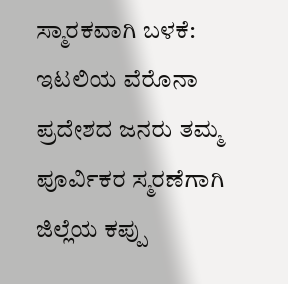ಸ್ಮಾರಕವಾಗಿ ಬಳಕೆ:
ಇಟಲಿಯ ವೆರೊನಾ ಪ್ರದೇಶದ ಜನರು ತಮ್ಮ ಪೂರ್ವಿಕರ ಸ್ಮರಣೆಗಾಗಿ ಜಿಲ್ಲೆಯ ಕಪ್ಪು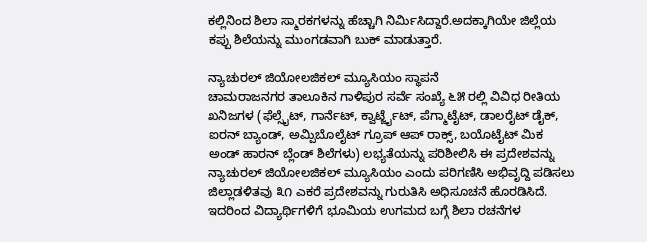ಕಲ್ಲಿನಿಂದ ಶಿಲಾ ಸ್ಮಾರಕಗಳನ್ನು ಹೆಚ್ಚಾಗಿ ನಿರ್ಮಿಸಿದ್ದಾರೆ.ಅದಕ್ಕಾಗಿಯೇ ಜಿಲ್ಲೆಯ ಕಪ್ಪು ಶಿಲೆಯನ್ನು ಮುಂಗಡವಾಗಿ ಬುಕ್ ಮಾಡುತ್ತಾರೆ.

ನ್ಯಾಚುರಲ್ ಜಿಯೋಲಜಿಕಲ್ ಮ್ಯೂಸಿಯಂ ಸ್ಥಾಪನೆ
ಚಾಮರಾಜನಗರ ತಾಲೂಕಿನ ಗಾಳಿಪುರ ಸರ್ವೆ ಸಂಖ್ಯೆ ೬೫ ರಲ್ಲಿ ವಿವಿಧ ರೀತಿಯ ಖನಿಜಗಳ (ಫೆಲ್ಸೈಟ್, ಗಾರ್ನೆಟ್, ಕ್ವಾರ್ಟ್ಜೈಟ್, ಪೆಗ್ಮಾಟೈಟ್, ಡಾಲರೈಟ್ ಡೈಕ್, ಐರನ್ ಬ್ಯಾಂಡ್, ಅಮ್ಪಿಬೊಲೈಟ್ ಗ್ರೂಪ್ ಆಪ್ ರಾಕ್ಸ್, ಬಯೊಟೈಟ್ ಮಿಕ ಅಂಡ್ ಹಾರನ್ ಬ್ಲೆಂಡ್ ಶಿಲೆಗಳು) ಲಭ್ಯತೆಯನ್ನು ಪರಿಶೀಲಿಸಿ ಈ ಪ್ರದೇಶವನ್ನು ನ್ಯಾಚುರಲ್ ಜಿಯೋಲಜಿಕಲ್ ಮ್ಯೂಸಿಯಂ ಎಂದು ಪರಿಗಣಿಸಿ ಅಭಿವೃದ್ದಿ ಪಡಿಸಲು ಜಿಲ್ಲಾಡಳಿತವು ೩೧ ಎಕರೆ ಪ್ರದೇಶವನ್ನು ಗುರುತಿಸಿ ಅಧಿಸೂಚನೆ ಹೊರಡಿಸಿದೆ. ಇದರಿಂದ ವಿದ್ಯಾರ್ಥಿಗಳಿಗೆ ಭೂಮಿಯ ಉಗಮದ ಬಗ್ಗೆ ಶಿಲಾ ರಚನೆಗಳ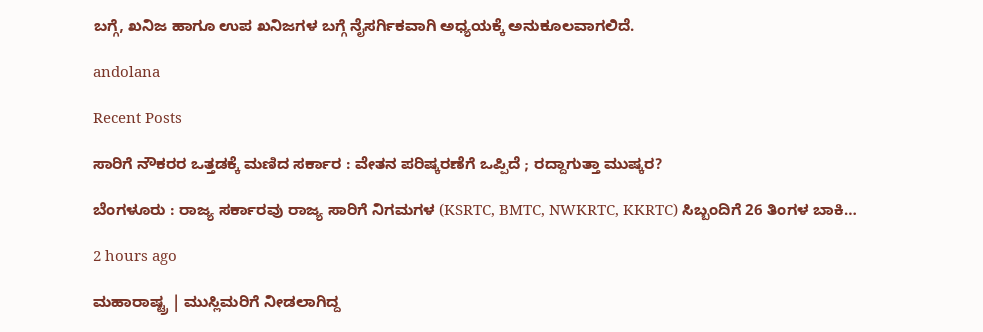ಬಗ್ಗೆ, ಖನಿಜ ಹಾಗೂ ಉಪ ಖನಿಜಗಳ ಬಗ್ಗೆ ನೈಸರ್ಗಿಕವಾಗಿ ಅಧ್ಯಯಕ್ಕೆ ಅನುಕೂಲವಾಗಲಿದೆ.

andolana

Recent Posts

ಸಾರಿಗೆ ನೌಕರರ ಒತ್ತಡಕ್ಕೆ ಮಣಿದ ಸರ್ಕಾರ : ವೇತನ ಪರಿಷ್ಕರಣೆಗೆ ಒಪ್ಪಿದೆ ; ರದ್ದಾಗುತ್ತಾ ಮುಷ್ಕರ?

ಬೆಂಗಳೂರು : ರಾಜ್ಯ ಸರ್ಕಾರವು ರಾಜ್ಯ ಸಾರಿಗೆ ನಿಗಮಗಳ (KSRTC, BMTC, NWKRTC, KKRTC) ಸಿಬ್ಬಂದಿಗೆ 26 ತಿಂಗಳ ಬಾಕಿ…

2 hours ago

ಮಹಾರಾಷ್ಟ್ರ | ಮುಸ್ಲಿಮರಿಗೆ ನೀಡಲಾಗಿದ್ದ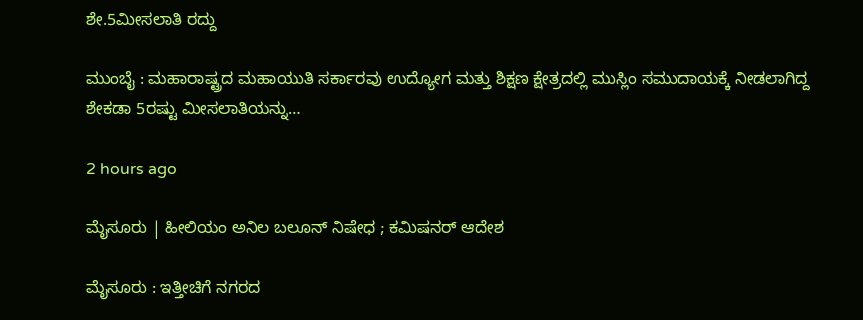ಶೇ.5ಮೀಸಲಾತಿ ರದ್ದು

ಮುಂಬೈ : ಮಹಾರಾಷ್ಟ್ರದ ಮಹಾಯುತಿ ಸರ್ಕಾರವು ಉದ್ಯೋಗ ಮತ್ತು ಶಿಕ್ಷಣ ಕ್ಷೇತ್ರದಲ್ಲಿ ಮುಸ್ಲಿಂ ಸಮುದಾಯಕ್ಕೆ ನೀಡಲಾಗಿದ್ದ ಶೇಕಡಾ 5ರಷ್ಟು ಮೀಸಲಾತಿಯನ್ನು…

2 hours ago

ಮೈಸೂರು | ಹೀಲಿಯಂ ಅನಿಲ ಬಲೂನ್‌ ನಿಷೇಧ ; ಕಮಿಷನರ್‌ ಆದೇಶ

ಮೈಸೂರು : ಇತ್ತೀಚಿಗೆ ನಗರದ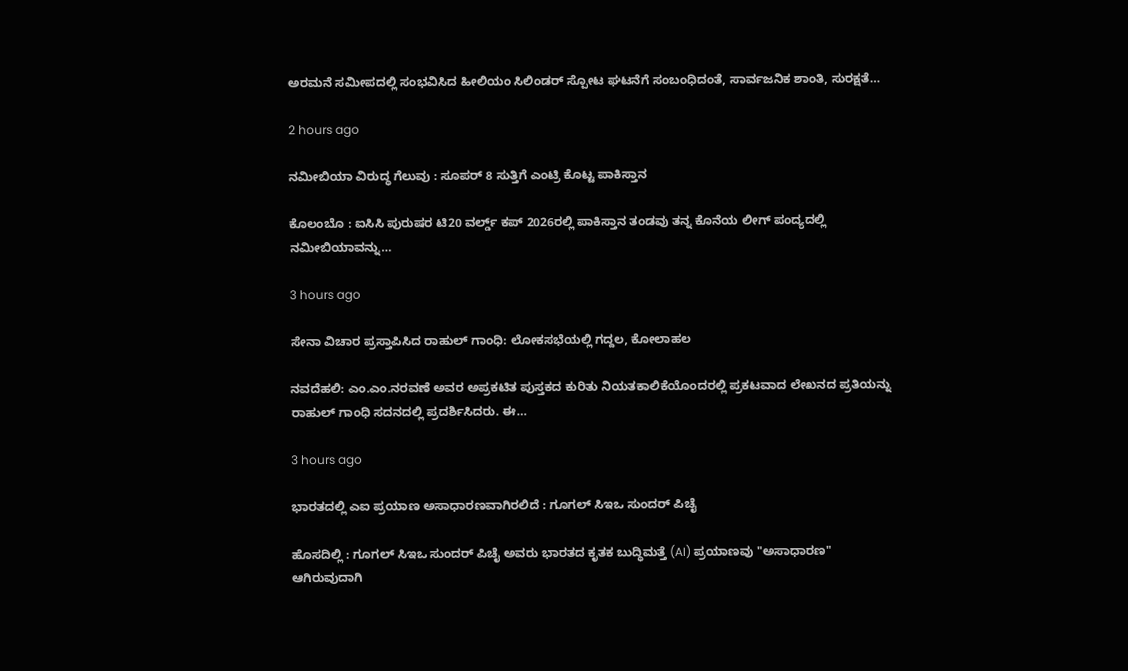ಅರಮನೆ ಸಮೀಪದಲ್ಲಿ ಸಂಭವಿಸಿದ ಹೀಲಿಯಂ ಸಿಲಿಂಡರ್ ಸ್ಪೋಟ ಘಟನೆಗೆ ಸಂಬಂಧಿದಂತೆ, ಸಾರ್ವಜನಿಕ ಶಾಂತಿ, ಸುರಕ್ಷತೆ…

2 hours ago

ನಮೀಬಿಯಾ ವಿರುದ್ಧ ಗೆಲುವು : ಸೂಪರ್‌ 8 ಸುತ್ತಿಗೆ ಎಂಟ್ರಿ ಕೊಟ್ಟ ಪಾಕಿಸ್ತಾನ

ಕೊಲಂಬೊ : ಐಸಿಸಿ ಪುರುಷರ ಟಿ20 ವರ್ಲ್ಡ್ ಕಪ್ 2026ರಲ್ಲಿ ಪಾಕಿಸ್ತಾನ ತಂಡವು ತನ್ನ ಕೊನೆಯ ಲೀಗ್ ಪಂದ್ಯದಲ್ಲಿ ನಮೀಬಿಯಾವನ್ನು…

3 hours ago

ಸೇನಾ ವಿಚಾರ ಪ್ರಸ್ತಾಪಿಸಿದ ರಾಹುಲ್‌ ಗಾಂಧಿ: ಲೋಕಸಭೆಯಲ್ಲಿ ಗದ್ದಲ, ಕೋಲಾಹಲ

ನವದೆಹಲಿ: ಎಂ.ಎಂ.ನರವಣೆ ಅವರ ಅಪ್ರಕಟಿತ ಪುಸ್ತಕದ ಕುರಿತು ನಿಯತಕಾಲಿಕೆಯೊಂದರಲ್ಲಿ ಪ್ರಕಟವಾದ ಲೇಖನದ ಪ್ರತಿಯನ್ನು ರಾಹುಲ್‌ ಗಾಂಧಿ ಸದನದಲ್ಲಿ ಪ್ರದರ್ಶಿಸಿದರು. ಈ…

3 hours ago

ಭಾರತದಲ್ಲಿ ಎಐ ಪ್ರಯಾಣ ಅಸಾಧಾರಣವಾಗಿರಲಿದೆ : ಗೂಗಲ್‌ ಸಿಇಒ ಸುಂದರ್‌ ಪಿಚೈ

ಹೊಸದಿಲ್ಲಿ : ಗೂಗಲ್ ಸಿಇಒ ಸುಂದರ್ ಪಿಚೈ ಅವರು ಭಾರತದ ಕೃತಕ ಬುದ್ಧಿಮತ್ತೆ (AI) ಪ್ರಯಾಣವು "ಅಸಾಧಾರಣ" ಆಗಿರುವುದಾಗಿ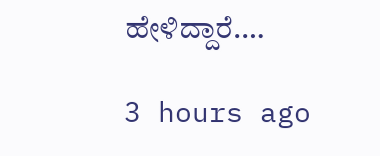ಹೇಳಿದ್ದಾರೆ.…

3 hours ago